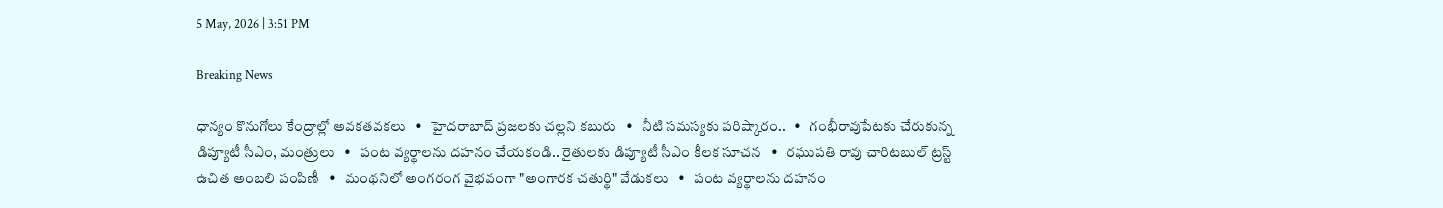5 May, 2026 | 3:51 PM

Breaking News

ధాన్యం కొనుగోలు కేంద్రాల్లో అవకతవకలు   •   హైదరాబాద్ ప్రజలకు చల్లని కబురు   •   నీటి సమస్యకు పరిష్కారం..   •   గంభీరావుపేటకు చేరుకున్న డిప్యూటీ సీఎం, మంత్రులు   •   పంట వ్యర్థాలను దహనం చేయకండి.. రైతులకు డిప్యూటీ సీఎం కీలక సూచన   •   రఘుపతి రావు చారిటబుల్ ట్రస్ట్ ఉచిత అంబలి పంపిణీ   •   మంథనిలో అంగరంగ వైభవంగా "అంగారక చతుర్థి" వేడుకలు   •   పంట వ్యర్థాలను దహనం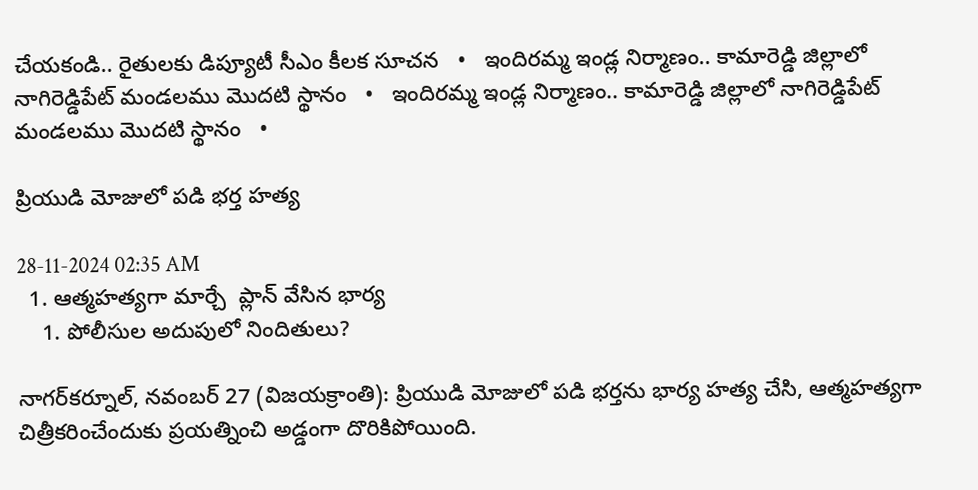చేయకండి.. రైతులకు డిప్యూటీ సీఎం కీలక సూచన   •   ఇందిరమ్మ ఇండ్ల నిర్మాణం.. కామారెడ్డి జిల్లాలో నాగిరెడ్డిపేట్ మండలము మొదటి స్థానం   •   ఇందిరమ్మ ఇండ్ల నిర్మాణం.. కామారెడ్డి జిల్లాలో నాగిరెడ్డిపేట్ మండలము మొదటి స్థానం   •

ప్రియుడి మోజులో పడి భర్త హత్య

28-11-2024 02:35 AM
  1. ఆత్మహత్యగా మార్చే  ప్లాన్ వేసిన భార్య
    1. పోలీసుల అదుపులో నిందితులు?

నాగర్‌కర్నూల్, నవంబర్ 27 (విజయక్రాంతి): ప్రియుడి మోజులో పడి భర్తను భార్య హత్య చేసి, ఆత్మహత్యగా చిత్రీకరించేందుకు ప్రయత్నించి అడ్డంగా దొరికిపోయింది.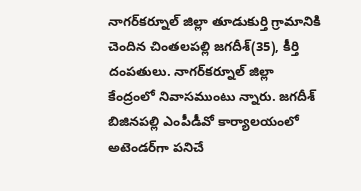నాగర్‌కర్నూల్ జిల్లా తూడుకుర్తి గ్రామానికి చెందిన చింతలపల్లి జగదీశ్(35), కీర్తి దంపతులు. నాగర్‌కర్నూల్ జిల్లా కేంద్రంలో నివాసముంటు న్నారు. జగదీశ్ బిజినపల్లి ఎంపీడీవో కార్యాలయంలో అటెండర్‌గా పనిచే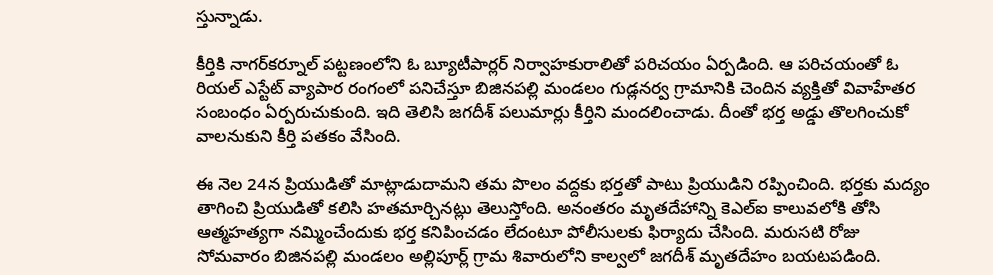స్తున్నాడు.

కీర్తికి నాగర్‌కర్నూల్ పట్టణంలోని ఓ బ్యూటీపార్లర్ నిర్వాహకురాలితో పరిచయం ఏర్పడింది. ఆ పరిచయంతో ఓ రియల్ ఎస్టేట్ వ్యాపార రంగంలో పనిచేస్తూ బిజినపల్లి మండలం గుడ్లనర్వ గ్రామానికి చెందిన వ్యక్తితో వివాహేతర సంబంధం ఏర్పరుచుకుంది. ఇది తెలిసి జగదీశ్ పలుమార్లు కీర్తిని మందలించాడు. దీంతో భర్త అడ్డు తొలగించుకో వాలనుకుని కీర్తి పతకం వేసింది.

ఈ నెల 24న ప్రియుడితో మాట్లాడుదామని తమ పొలం వద్దకు భర్తతో పాటు ప్రియుడిని రప్పించింది. భర్తకు మద్యం తాగించి ప్రియుడితో కలిసి హతమార్చినట్లు తెలుస్తోంది. అనంతరం మృతదేహాన్ని కెఎల్‌ఐ కాలువలోకి తోసి ఆత్మహత్యగా నమ్మించేందుకు భర్త కనిపించడం లేదంటూ పోలీసులకు ఫిర్యాదు చేసింది. మరుసటి రోజు సోమవారం బిజినపల్లి మండలం అల్లిపూర్ల్ గ్రామ శివారులోని కాల్వలో జగదీశ్ మృతదేహం బయటపడింది.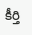కీర్తి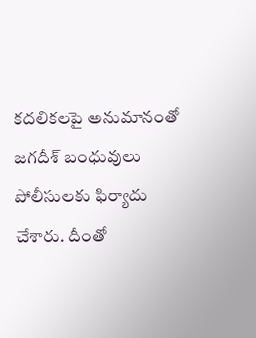కదలికలపై అనుమానంతో జగదీశ్ బంధువులు పోలీసులకు ఫిర్యాదు చేశారు. దీంతో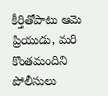కీర్తితోపాటు ఆమె ప్రియుడు, మరి కొంతమందిని పోలీసులు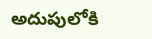అదుపులోకి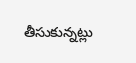తీసుకున్నట్లు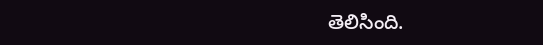తెలిసింది.